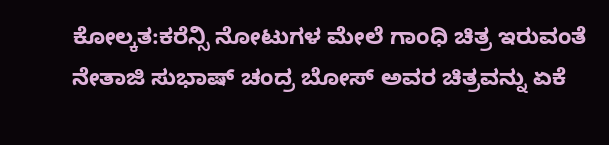ಕೋಲ್ಕತ:ಕರೆನ್ಸಿ ನೋಟುಗಳ ಮೇಲೆ ಗಾಂಧಿ ಚಿತ್ರ ಇರುವಂತೆ ನೇತಾಜಿ ಸುಭಾಷ್ ಚಂದ್ರ ಬೋಸ್ ಅವರ ಚಿತ್ರವನ್ನು ಏಕೆ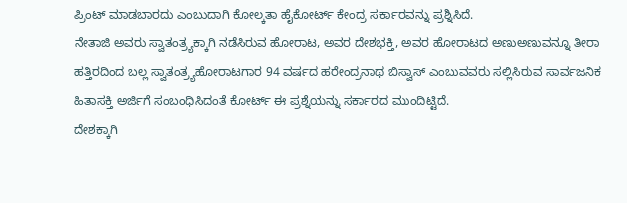ಪ್ರಿಂಟ್‌ ಮಾಡಬಾರದು ಎಂಬುದಾಗಿ ಕೋಲ್ಕತಾ ಹೈಕೋರ್ಟ್‌ ಕೇಂದ್ರ ಸರ್ಕಾರವನ್ನು ಪ್ರಶ್ನಿಸಿದೆ.
ನೇತಾಜಿ ಅವರು ಸ್ವಾತಂತ್ರ್ಯಕ್ಕಾಗಿ ನಡೆಸಿರುವ ಹೋರಾಟ, ಅವರ ದೇಶಭಕ್ತಿ, ಅವರ ಹೋರಾಟದ ಅಣುಅಣುವನ್ನೂ ತೀರಾ ಹತ್ತಿರದಿಂದ ಬಲ್ಲ ಸ್ವಾತಂತ್ರ್ಯಹೋರಾಟಗಾರ 94 ವರ್ಷದ ಹರೇಂದ್ರನಾಥ ಬಿಸ್ವಾಸ್ ಎಂಬುವವರು ಸಲ್ಲಿಸಿರುವ ಸಾರ್ವಜನಿಕ ಹಿತಾಸಕ್ತಿ ಅರ್ಜಿಗೆ ಸಂಬಂಧಿಸಿದಂತೆ ಕೋರ್ಟ್‌ ಈ ಪ್ರಶ್ನೆಯನ್ನು ಸರ್ಕಾರದ ಮುಂದಿಟ್ಟಿದೆ.
ದೇಶಕ್ಕಾಗಿ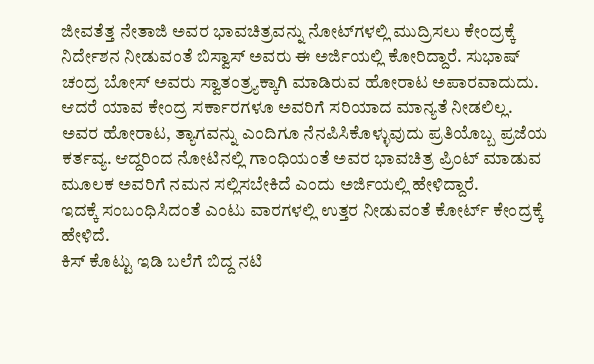ಜೀವತೆತ್ತ ನೇತಾಜಿ ಅವರ ಭಾವಚಿತ್ರವನ್ನು ನೋಟ್‌ಗಳಲ್ಲಿ ಮುದ್ರಿಸಲು ಕೇಂದ್ರಕ್ಕೆ ನಿರ್ದೇಶನ ನೀಡುವಂತೆ ಬಿಸ್ವಾಸ್‌ ಅವರು ಈ ಅರ್ಜಿಯಲ್ಲಿ ಕೋರಿದ್ದಾರೆ. ಸುಭಾಷ್ ಚಂದ್ರ ಬೋಸ್ ಅವರು ಸ್ವಾತಂತ್ರ್ಯಕ್ಕಾಗಿ ಮಾಡಿರುವ ಹೋರಾಟ ಅಪಾರವಾದುದು. ಆದರೆ ಯಾವ ಕೇಂದ್ರ ಸರ್ಕಾರಗಳೂ ಅವರಿಗೆ ಸರಿಯಾದ ಮಾನ್ಯತೆ ನೀಡಲಿಲ್ಲ. ಅವರ ಹೋರಾಟ, ತ್ಯಾಗವನ್ನು ಎಂದಿಗೂ ನೆನಪಿಸಿಕೊಳ್ಳುವುದು ಪ್ರತಿಯೊಬ್ಬ ಪ್ರಜೆಯ ಕರ್ತವ್ಯ. ಆದ್ದರಿಂದ ನೋಟಿನಲ್ಲಿ ಗಾಂಧಿಯಂತೆ ಅವರ ಭಾವಚಿತ್ರ ಪ್ರಿಂಟ್‌ ಮಾಡುವ ಮೂಲಕ ಅವರಿಗೆ ನಮನ ಸಲ್ಲಿಸಬೇಕಿದೆ ಎಂದು ಅರ್ಜಿಯಲ್ಲಿ ಹೇಳಿದ್ದಾರೆ.
ಇದಕ್ಕೆ ಸಂಬಂಧಿಸಿದಂತೆ ಎಂಟು ವಾರಗಳಲ್ಲಿ ಉತ್ತರ ನೀಡುವಂತೆ ಕೋರ್ಟ್‌ ಕೇಂದ್ರಕ್ಕೆ ಹೇಳಿದೆ.
ಕಿಸ್‌ ಕೊಟ್ಟು ಇಡಿ ಬಲೆಗೆ ಬಿದ್ದ ನಟಿ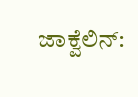ಜಾಕ್ವೆಲಿನ್‌: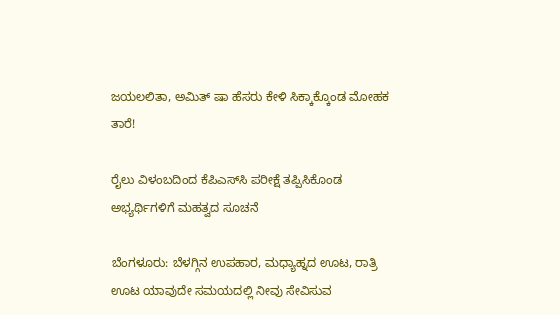ಜಯಲಲಿತಾ, ಅಮಿತ್‌ ಷಾ ಹೆಸರು ಕೇಳಿ ಸಿಕ್ಕಾಕ್ಕೊಂಡ ಮೋಹಕ ತಾರೆ!

ರೈಲು ವಿಳಂಬದಿಂದ ಕೆಪಿಎಸ್‌ಸಿ ಪರೀಕ್ಷೆ ತಪ್ಪಿಸಿಕೊಂಡ ಅಭ್ಯರ್ಥಿಗಳಿಗೆ ಮಹತ್ವದ ಸೂಚನೆ

ಬೆಂಗಳೂರು: ಬೆಳಗ್ಗಿನ ಉಪಹಾರ, ಮಧ್ಯಾಹ್ನದ ಊಟ, ರಾತ್ರಿ ಊಟ ಯಾವುದೇ ಸಮಯದಲ್ಲಿ ನೀವು ಸೇವಿಸುವ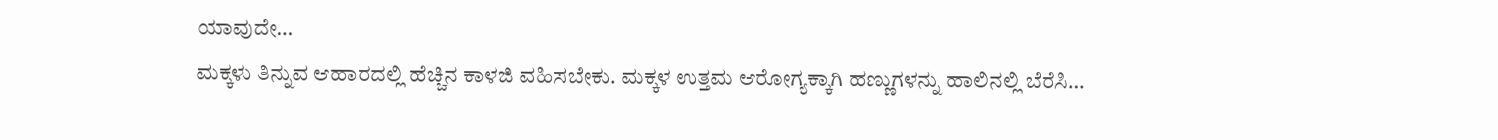ಯಾವುದೇ…
ಮಕ್ಕಳು ತಿನ್ನುವ ಆಹಾರದಲ್ಲಿ ಹೆಚ್ಚಿನ ಕಾಳಜಿ ವಹಿಸಬೇಕು. ಮಕ್ಕಳ ಉತ್ತಮ ಆರೋಗ್ಯಕ್ಕಾಗಿ ಹಣ್ಣುಗಳನ್ನು ಹಾಲಿನಲ್ಲಿ ಬೆರೆಸಿ…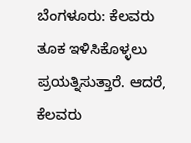ಬೆಂಗಳೂರು: ಕೆಲವರು ತೂಕ ಇಳಿಸಿಕೊಳ್ಳಲು ಪ್ರಯತ್ನಿಸುತ್ತಾರೆ. ಆದರೆ, ಕೆಲವರು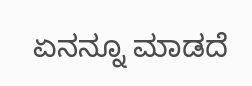ಏನನ್ನೂ ಮಾಡದೆ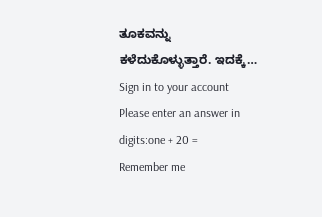ತೂಕವನ್ನು ಕಳೆದುಕೊಳ್ಳುತ್ತಾರೆ. ಇದಕ್ಕೆ…
Sign in to your account
Please enter an answer in digits:one + 20 =
Remember me